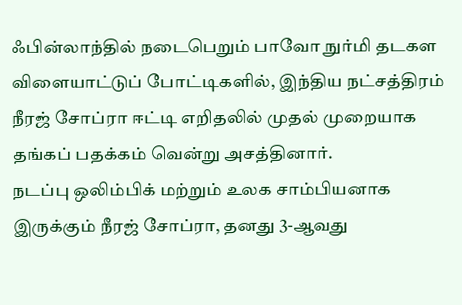ஃபின்லாந்தில் நடைபெறும் பாவோ நுர்மி தடகள விளையாட்டுப் போட்டிகளில், இந்திய நட்சத்திரம் நீரஜ் சோப்ரா ஈட்டி எறிதலில் முதல் முறையாக தங்கப் பதக்கம் வென்று அசத்தினார்.
நடப்பு ஒலிம்பிக் மற்றும் உலக சாம்பியனாக இருக்கும் நீரஜ் சோப்ரா, தனது 3-ஆவது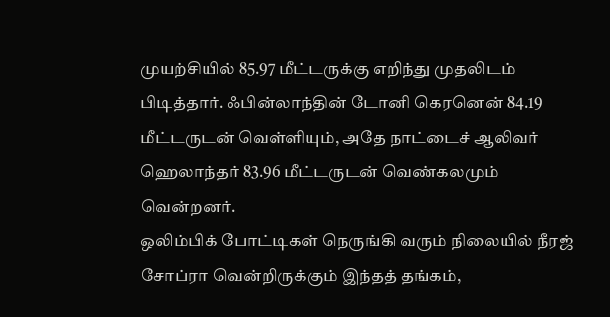முயற்சியில் 85.97 மீட்டருக்கு எறிந்து முதலிடம் பிடித்தார். ஃபின்லாந்தின் டோனி கெரனென் 84.19 மீட்டருடன் வெள்ளியும், அதே நாட்டைச் ஆலிவர் ஹெலாந்தர் 83.96 மீட்டருடன் வெண்கலமும் வென்றனர்.
ஒலிம்பிக் போட்டிகள் நெருங்கி வரும் நிலையில் நீரஜ் சோப்ரா வென்றிருக்கும் இந்தத் தங்கம்,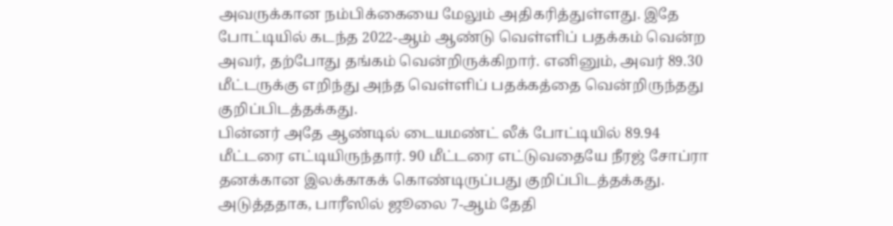அவருக்கான நம்பிக்கையை மேலும் அதிகரித்துள்ளது. இதே போட்டியில் கடந்த 2022-ஆம் ஆண்டு வெள்ளிப் பதக்கம் வென்ற அவர், தற்போது தங்கம் வென்றிருக்கிறார். எனினும், அவர் 89.30 மீட்டருக்கு எறிந்து அந்த வெள்ளிப் பதக்கத்தை வென்றிருந்தது குறிப்பிடத்தக்கது.
பின்னர் அதே ஆண்டில் டையமண்ட் லீக் போட்டியில் 89.94 மீட்டரை எட்டியிருந்தார். 90 மீட்டரை எட்டுவதையே நீரஜ் சோப்ரா தனக்கான இலக்காகக் கொண்டிருப்பது குறிப்பிடத்தக்கது. அடுத்ததாக, பாரீஸில் ஜூலை 7-ஆம் தேதி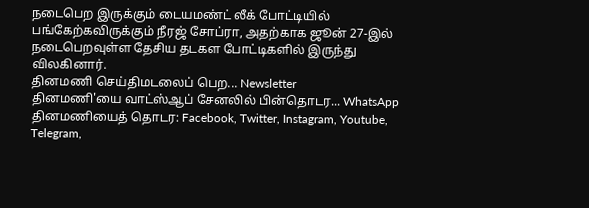நடைபெற இருக்கும் டையமண்ட் லீக் போட்டியில் பங்கேற்கவிருக்கும் நீரஜ் சோப்ரா, அதற்காக ஜூன் 27-இல் நடைபெறவுள்ள தேசிய தடகள போட்டிகளில் இருந்து விலகினார்.
தினமணி செய்திமடலைப் பெற... Newsletter
தினமணி'யை வாட்ஸ்ஆப் சேனலில் பின்தொடர... WhatsApp
தினமணியைத் தொடர: Facebook, Twitter, Instagram, Youtube, Telegram,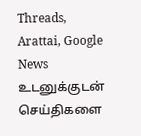Threads, Arattai, Google News
உடனுக்குடன் செய்திகளை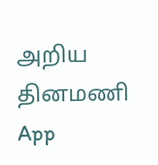அறிய தினமணி App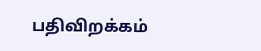பதிவிறக்கம்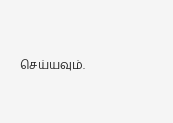செய்யவும்.